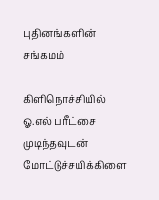புதினங்களின் சங்கமம்

கிளிநொச்சியில் ஓ.எல் பரீட்சை முடிந்தவுடன் மோட்டுச்சயிக்கிளை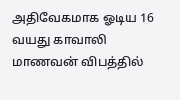அதிவேகமாக ஓடிய 16 வயது காவாலி மாணவன் விபத்தில்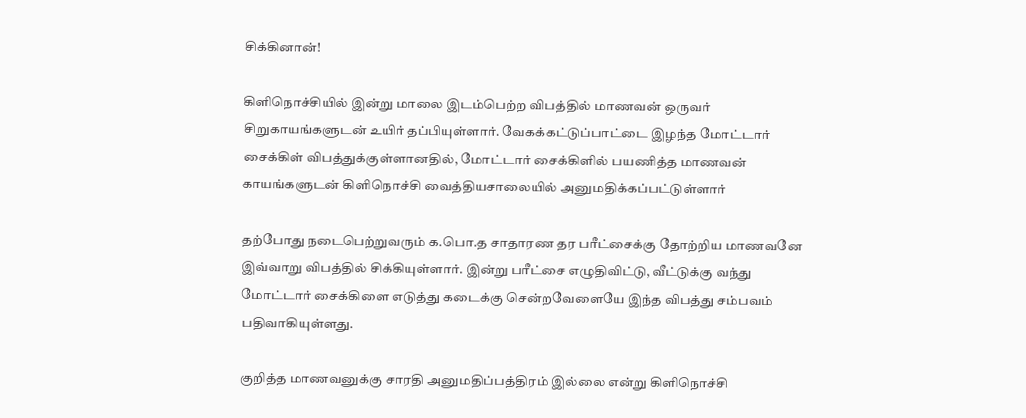சிக்கினான்!

கிளிநொச்சியில் இன்று மாலை இடம்பெற்ற விபத்தில் மாணவன் ஒருவர் சிறுகாயங்களுடன் உயிர் தப்பியுள்ளார். வேகக்கட்டுப்பாட்டை இழந்த மோட்டார் சைக்கிள் விபத்துக்குள்ளானதில், மோட்டார் சைக்கிளில் பயணித்த மாணவன் காயங்களுடன் கிளிநொச்சி வைத்தியசாலையில் அனுமதிக்கப்பட்டுள்ளார்

தற்போது நடைபெற்றுவரும் க.பொ.த சாதாரண தர பரீட்சைக்கு தோற்றிய மாணவனே இவ்வாறு விபத்தில் சிக்கியுள்ளார். இன்று பரீட்சை எழுதிவிட்டு, வீட்டுக்கு வந்து மோட்டார் சைக்கிளை எடுத்து கடைக்கு சென்றவேளையே இந்த விபத்து சம்பவம் பதிவாகியுள்ளது.

குறித்த மாணவனுக்கு சாரதி அனுமதிப்பத்திரம் இல்லை என்று கிளிநொச்சி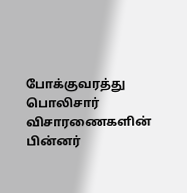போக்குவரத்து பொலிசார் விசாரணைகளின் பின்னர்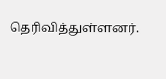தெரிவித்துள்ளனர்.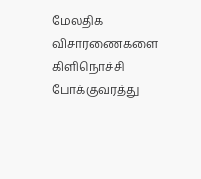மேலதிக விசாரணைகளை கிளிநொச்சி போக்குவரத்து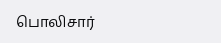பொலிசார்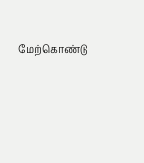மேற்கொண்டு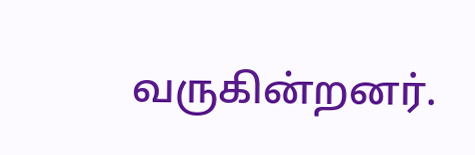வருகின்றனர்.